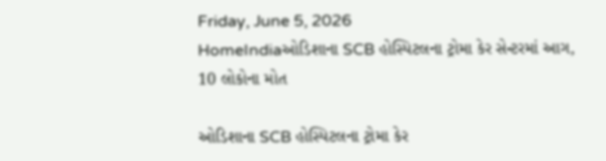Friday, June 5, 2026
HomeIndiaઓડિશાના SCB હોસ્પિટલના ટ્રોમા કેર સેન્ટરમાં આગ, 10 લોકોના મોત

ઓડિશાના SCB હોસ્પિટલના ટ્રોમા કેર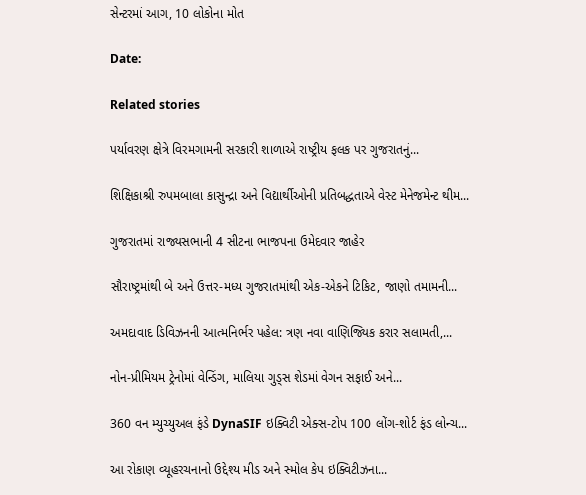સેન્ટરમાં આગ, 10 લોકોના મોત

Date:

Related stories

પર્યાવરણ ક્ષેત્રે વિરમગામની સરકારી શાળાએ રાષ્ટ્રીય ફલક પર ગુજરાતનું...

શિક્ષિકાશ્રી રુપમબાલા કાસુન્દ્રા અને વિદ્યાર્થીઓની પ્રતિબદ્ધતાએ વેસ્ટ મેનેજમેન્ટ થીમ...

ગુજરાતમાં રાજ્યસભાની 4 સીટના ભાજપના ઉમેદવાર જાહેર

સૌરાષ્ટ્રમાંથી બે અને ઉત્તર-મધ્ય ગુજરાતમાંથી એક-એકને ટિકિટ, જાણો તમામની...

અમદાવાદ ડિવિઝનની આત્મનિર્ભર પહેલ: ત્રણ નવા વાણિજ્યિક કરાર સલામતી,...

નોન-પ્રીમિયમ ટ્રેનોમાં વેન્ડિંગ, માલિયા ગુડ્સ શેડમાં વેગન સફાઈ અને...

360 વન મ્યુચ્યુઅલ ફંડે DynaSIF ઇક્વિટી એક્સ-ટોપ 100 લોંગ-શોર્ટ ફંડ લોન્ચ...

આ રોકાણ વ્યૂહરચનાનો ઉદ્દેશ્ય મીડ અને સ્મોલ કેપ ઇક્વિટીઝના...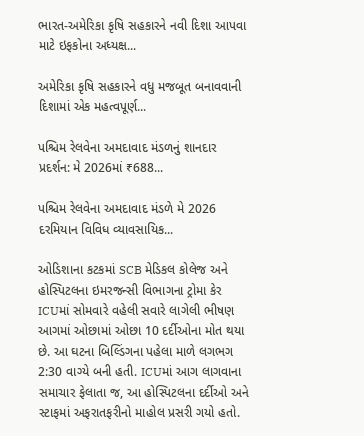ભારત-અમેરિકા કૃષિ સહકારને નવી દિશા આપવા માટે ઇફકોના અધ્યક્ષ...

અમેરિકા કૃષિ સહકારને વધુ મજબૂત બનાવવાની દિશામાં એક મહત્વપૂર્ણ...

પશ્ચિમ રેલવેના અમદાવાદ મંડળનું શાનદાર પ્રદર્શન: મે 2026માં ₹688...

પશ્ચિમ રેલવેના અમદાવાદ મંડળે મે 2026 દરમિયાન વિવિધ વ્યાવસાયિક...

ઓડિશાના કટકમાં SCB મેડિકલ કોલેજ અને હોસ્પિટલના ઇમરજન્સી વિભાગના ટ્રોમા કેર ICUમાં સોમવારે વહેલી સવારે લાગેલી ભીષણ આગમાં ઓછામાં ઓછા 10 દર્દીઓના મોત થયા છે. આ ઘટના બિલ્ડિંગના પહેલા માળે લગભગ 2:30 વાગ્યે બની હતી. ICUમાં આગ લાગવાના સમાચાર ફેલાતા જ, આ હોસ્પિટલના દર્દીઓ અને સ્ટાફમાં અફરાતફરીનો માહોલ પ્રસરી ગયો હતો.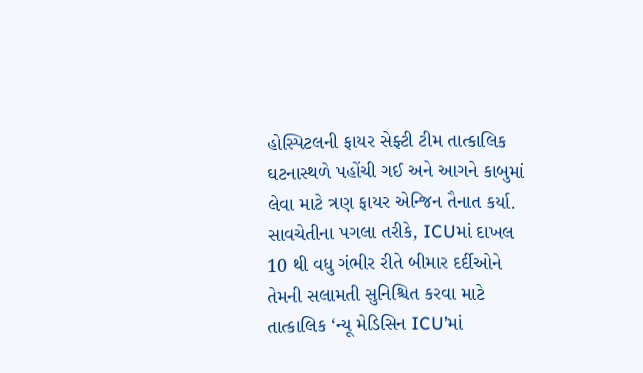હોસ્પિટલની ફાયર સેફ્ટી ટીમ તાત્કાલિક ઘટનાસ્થળે પહોંચી ગઈ અને આગને કાબુમાં લેવા માટે ત્રણ ફાયર એન્જિન તૈનાત કર્યા.
સાવચેતીના પગલા તરીકે, ICUમાં દાખલ 10 થી વધુ ગંભીર રીતે બીમાર દર્દીઓને તેમની સલામતી સુનિશ્ચિત કરવા માટે તાત્કાલિક ‘ન્યૂ મેડિસિન ICU’માં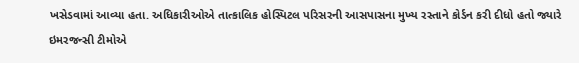ખસેડવામાં આવ્યા હતા. અધિકારીઓએ તાત્કાલિક હોસ્પિટલ પરિસરની આસપાસના મુખ્ય રસ્તાને કોર્ડન કરી દીધો હતો જ્યારે ઇમરજન્સી ટીમોએ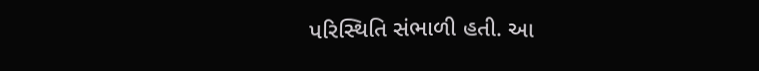પરિસ્થિતિ સંભાળી હતી. આ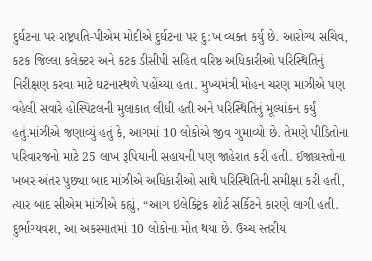દુર્ઘટના પર રાષ્ટ્રપતિ-પીએમ મોદીએ દુર્ઘટના પર દુ:ખ વ્યક્ત કર્યુ છે. આરોગ્ય સચિવ, કટક જિલ્લા કલેક્ટર અને કટક ડીસીપી સહિત વરિષ્ઠ અધિકારીઓ પરિસ્થિતિનું નિરીક્ષણ કરવા માટે ઘટનાસ્થળે પહોંચ્યા હતા. મુખ્યમંત્રી મોહન ચરણ માઝીએ પણ વહેલી સવારે હોસ્પિટલની મુલાકાત લીધી હતી અને પરિસ્થિતિનું મૂલ્યાંકન કર્યું હતું.માંઝીએ જણાવ્યું હતું કે, આગમાં 10 લોકોએ જીવ ગુમાવ્યો છે. તેમણે પીડિતોના પરિવારજનો માટે 25 લાખ રૂપિયાની સહાયની પણ જાહેરાત કરી હતી. ઈજાગ્રસ્તોના ખબર અંતર પુછ્યા બાદ માંઝીએ અધિકારીઓ સાથે પરિસ્થિતિની સમીક્ષા કરી હતી, ત્યાર બાદ સીએમ માંઝીએ કહ્યું, “આગ ઇલેક્ટ્રિક શોર્ટ સર્કિટને કારણે લાગી હતી. દુર્ભાગ્યવશ, આ અકસ્માતમાં 10 લોકોના મોત થયા છે. ઉચ્ચ સ્તરીય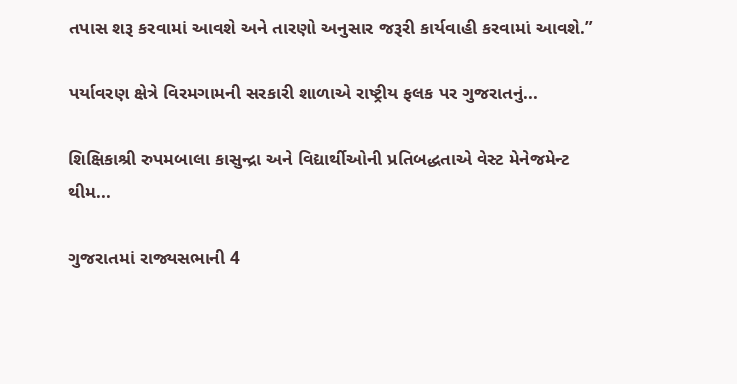તપાસ શરૂ કરવામાં આવશે અને તારણો અનુસાર જરૂરી કાર્યવાહી કરવામાં આવશે.”

પર્યાવરણ ક્ષેત્રે વિરમગામની સરકારી શાળાએ રાષ્ટ્રીય ફલક પર ગુજરાતનું...

શિક્ષિકાશ્રી રુપમબાલા કાસુન્દ્રા અને વિદ્યાર્થીઓની પ્રતિબદ્ધતાએ વેસ્ટ મેનેજમેન્ટ થીમ...

ગુજરાતમાં રાજ્યસભાની 4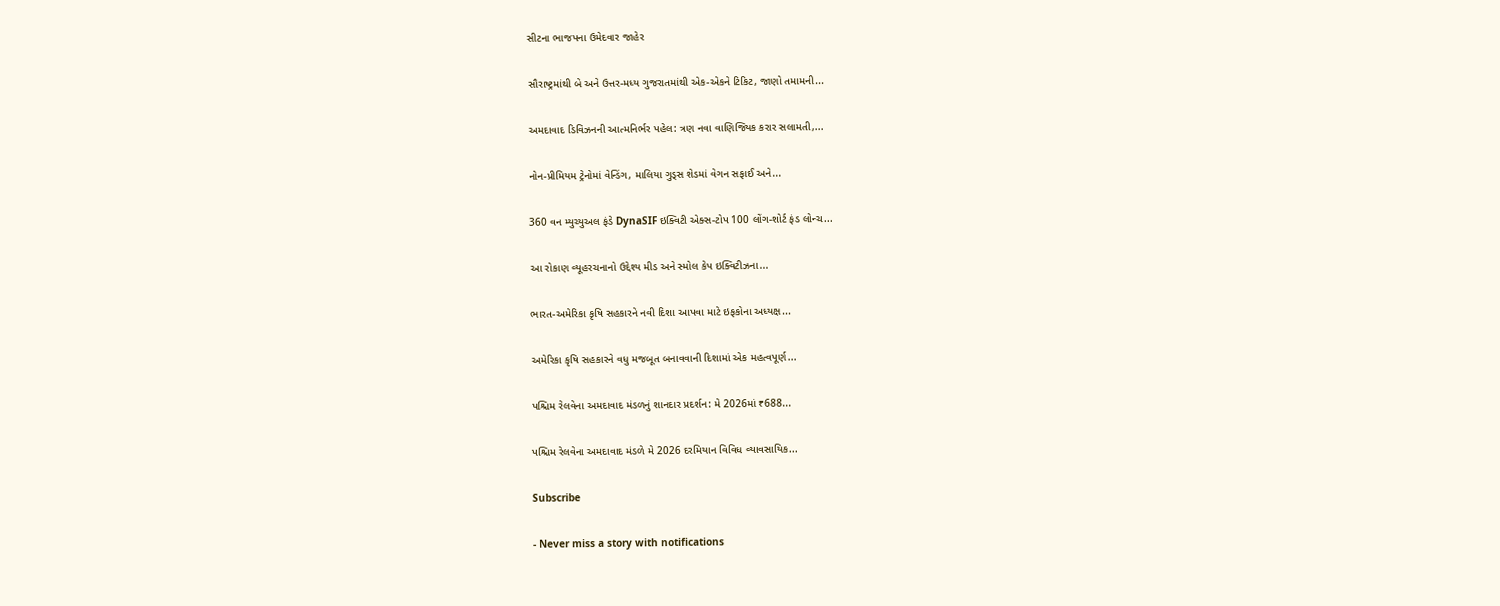સીટના ભાજપના ઉમેદવાર જાહેર

સૌરાષ્ટ્રમાંથી બે અને ઉત્તર-મધ્ય ગુજરાતમાંથી એક-એકને ટિકિટ, જાણો તમામની...

અમદાવાદ ડિવિઝનની આત્મનિર્ભર પહેલ: ત્રણ નવા વાણિજ્યિક કરાર સલામતી,...

નોન-પ્રીમિયમ ટ્રેનોમાં વેન્ડિંગ, માલિયા ગુડ્સ શેડમાં વેગન સફાઈ અને...

360 વન મ્યુચ્યુઅલ ફંડે DynaSIF ઇક્વિટી એક્સ-ટોપ 100 લોંગ-શોર્ટ ફંડ લોન્ચ...

આ રોકાણ વ્યૂહરચનાનો ઉદ્દેશ્ય મીડ અને સ્મોલ કેપ ઇક્વિટીઝના...

ભારત-અમેરિકા કૃષિ સહકારને નવી દિશા આપવા માટે ઇફકોના અધ્યક્ષ...

અમેરિકા કૃષિ સહકારને વધુ મજબૂત બનાવવાની દિશામાં એક મહત્વપૂર્ણ...

પશ્ચિમ રેલવેના અમદાવાદ મંડળનું શાનદાર પ્રદર્શન: મે 2026માં ₹688...

પશ્ચિમ રેલવેના અમદાવાદ મંડળે મે 2026 દરમિયાન વિવિધ વ્યાવસાયિક...

Subscribe

- Never miss a story with notifications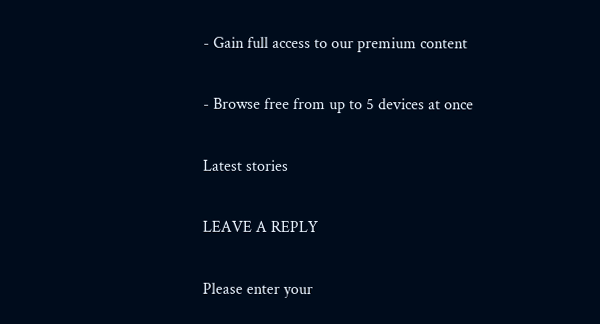- Gain full access to our premium content

- Browse free from up to 5 devices at once

Latest stories

LEAVE A REPLY

Please enter your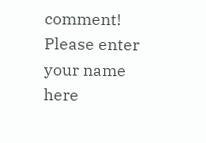comment!
Please enter your name here